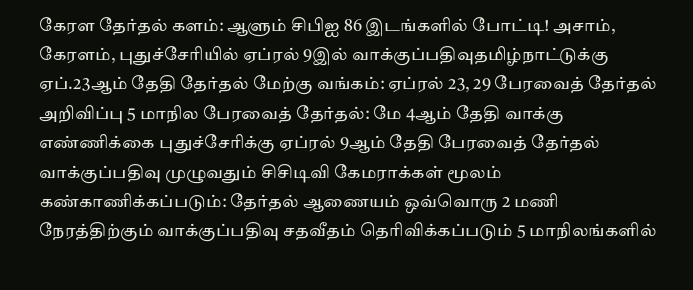கேரள தேர்தல் களம்: ஆளும் சிபிஐ 86 இடங்களில் போட்டி! அசாம், கேரளம், புதுச்சேரியில் ஏப்ரல் 9இல் வாக்குப்பதிவுதமிழ்நாட்டுக்கு ஏப்.23ஆம் தேதி தேர்தல் மேற்கு வங்கம்: ஏப்ரல் 23, 29 பேரவைத் தேர்தல் அறிவிப்பு 5 மாநில பேரவைத் தேர்தல்: மே 4ஆம் தேதி வாக்கு எண்ணிக்கை புதுச்சேரிக்கு ஏப்ரல் 9ஆம் தேதி பேரவைத் தேர்தல் வாக்குப்பதிவு முழுவதும் சிசிடிவி கேமராக்கள் மூலம் கண்காணிக்கப்படும்: தேர்தல் ஆணையம் ஒவ்வொரு 2 மணி நேரத்திற்கும் வாக்குப்பதிவு சதவீதம் தெரிவிக்கப்படும் 5 மாநிலங்களில்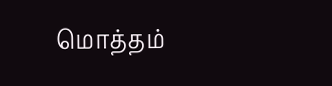மொத்தம்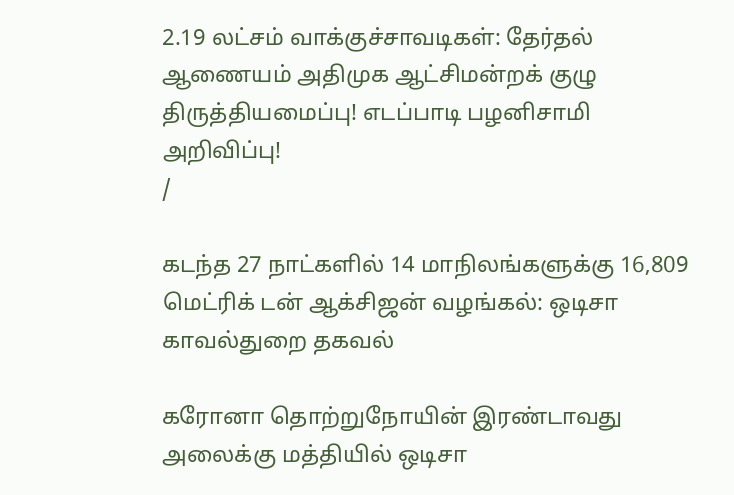2.19 லட்சம் வாக்குச்சாவடிகள்: தேர்தல் ஆணையம் அதிமுக ஆட்சிமன்றக் குழு திருத்தியமைப்பு! எடப்பாடி பழனிசாமி அறிவிப்பு!
/

கடந்த 27 நாட்களில் 14 மாநிலங்களுக்கு 16,809 மெட்ரிக் டன் ஆக்சிஜன் வழங்கல்: ஒடிசா காவல்துறை தகவல்

கரோனா தொற்றுநோயின் இரண்டாவது அலைக்கு மத்தியில் ஒடிசா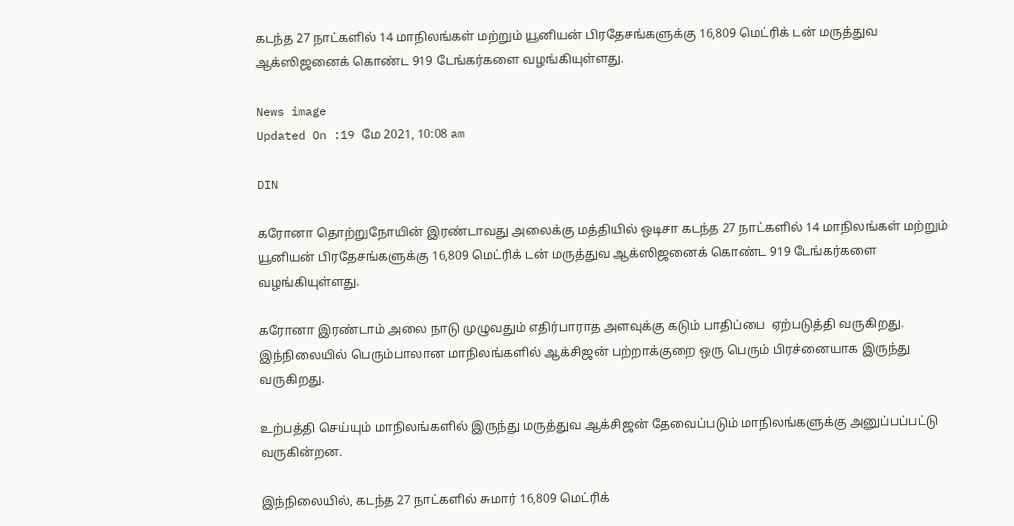கடந்த 27 நாட்களில் 14 மாநிலங்கள் மற்றும் யூனியன் பிரதேசங்களுக்கு 16,809 மெட்ரிக் டன் மருத்துவ ஆக்ஸிஜனைக் கொண்ட 919 டேங்கர்களை வழங்கியுள்ளது.

News image
Updated On :19 மே 2021, 10:08 am

DIN

கரோனா தொற்றுநோயின் இரண்டாவது அலைக்கு மத்தியில் ஒடிசா கடந்த 27 நாட்களில் 14 மாநிலங்கள் மற்றும் யூனியன் பிரதேசங்களுக்கு 16,809 மெட்ரிக் டன் மருத்துவ ஆக்ஸிஜனைக் கொண்ட 919 டேங்கர்களை வழங்கியுள்ளது.

கரோனா இரண்டாம் அலை நாடு முழுவதும் எதிர்பாராத அளவுக்கு கடும் பாதிப்பை  ஏற்படுத்தி வருகிறது. இந்நிலையில் பெரும்பாலான மாநிலங்களில் ஆக்சிஜன் பற்றாக்குறை ஒரு பெரும் பிரச்னையாக இருந்து வருகிறது.

உற்பத்தி செய்யும் மாநிலங்களில் இருந்து மருத்துவ ஆக்சிஜன் தேவைப்படும் மாநிலங்களுக்கு அனுப்பப்பட்டு வருகின்றன.

இந்நிலையில், கடந்த 27 நாட்களில் சுமார் 16,809 மெட்ரிக்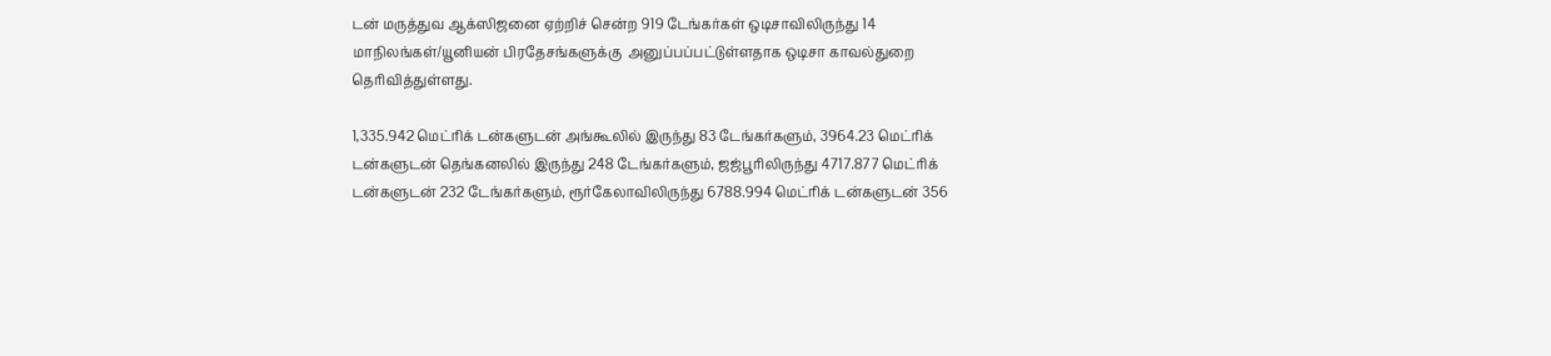டன் மருத்துவ ஆக்ஸிஜனை ஏற்றிச் சென்ற 919 டேங்கர்கள் ஒடிசாவிலிருந்து 14 மாநிலங்கள்/யூனியன் பிரதேசங்களுக்கு  அனுப்பப்பட்டுள்ளதாக ஒடிசா காவல்துறை தெரிவித்துள்ளது.

1,335.942 மெட்ரிக் டன்களுடன் அங்கூலில் இருந்து 83 டேங்கர்களும், 3964.23 மெட்ரிக் டன்களுடன் தெங்கனலில் இருந்து 248 டேங்கர்களும், ஜஜ்பூரிலிருந்து 4717.877 மெட்ரிக் டன்களுடன் 232 டேங்கர்களும், ரூர்கேலாவிலிருந்து 6788.994 மெட்ரிக் டன்களுடன் 356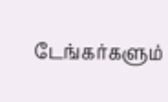டேங்கர்களும்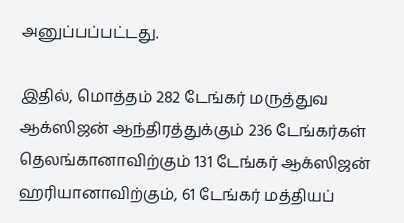அனுப்பப்பட்டது.

இதில், மொத்தம் 282 டேங்கர் மருத்துவ ஆக்ஸிஜன் ஆந்திரத்துக்கும் 236 டேங்கர்கள் தெலங்கானாவிற்கும் 131 டேங்கர் ஆக்ஸிஜன் ஹரியானாவிற்கும், 61 டேங்கர் மத்தியப்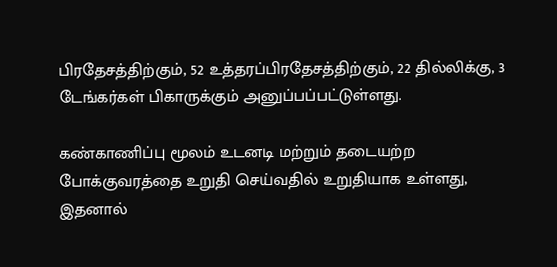பிரதேசத்திற்கும், 52 உத்தரப்பிரதேசத்திற்கும், 22 தில்லிக்கு, 3 டேங்கர்கள் பிகாருக்கும் அனுப்பப்பட்டுள்ளது.

கண்காணிப்பு மூலம் உடனடி மற்றும் தடையற்ற போக்குவரத்தை உறுதி செய்வதில் உறுதியாக உள்ளது, இதனால்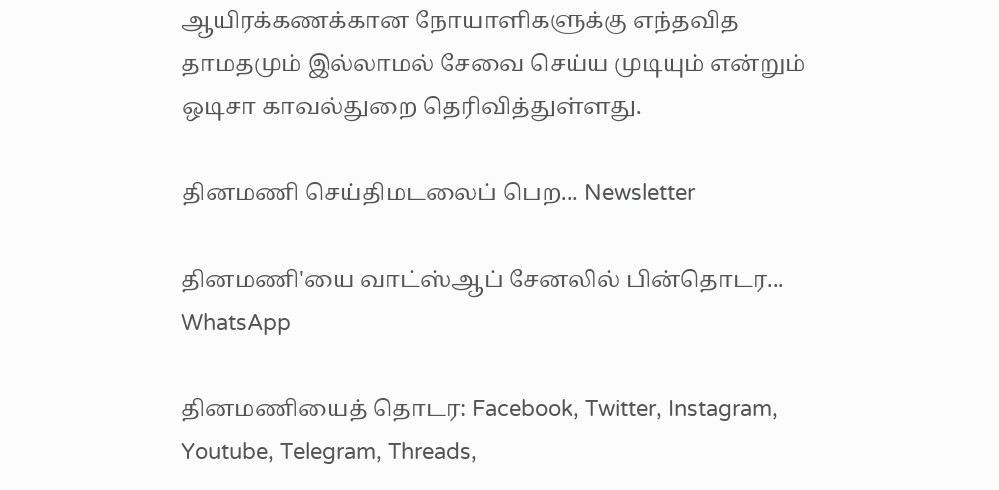ஆயிரக்கணக்கான நோயாளிகளுக்கு எந்தவித தாமதமும் இல்லாமல் சேவை செய்ய முடியும் என்றும் ஒடிசா காவல்துறை தெரிவித்துள்ளது.

தினமணி செய்திமடலைப் பெற... Newsletter

தினமணி'யை வாட்ஸ்ஆப் சேனலில் பின்தொடர... WhatsApp

தினமணியைத் தொடர: Facebook, Twitter, Instagram, Youtube, Telegram, Threads,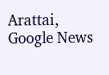Arattai, Google News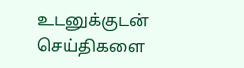உடனுக்குடன் செய்திகளை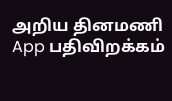அறிய தினமணி App பதிவிறக்கம்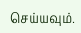செய்யவும்.